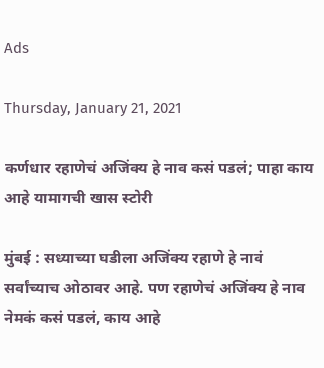Ads

Thursday, January 21, 2021

कर्णधार रहाणेचं अजिंक्य हे नाव कसं पडलं; पाहा काय आहे यामागची खास स्टोरी

मुंबई : सध्याच्या घडीला अजिंक्य रहाणे हे नावं सर्वांच्याच ओठावर आहे. पण रहाणेचं अजिंक्य हे नाव नेमकं कसं पडलं, काय आहे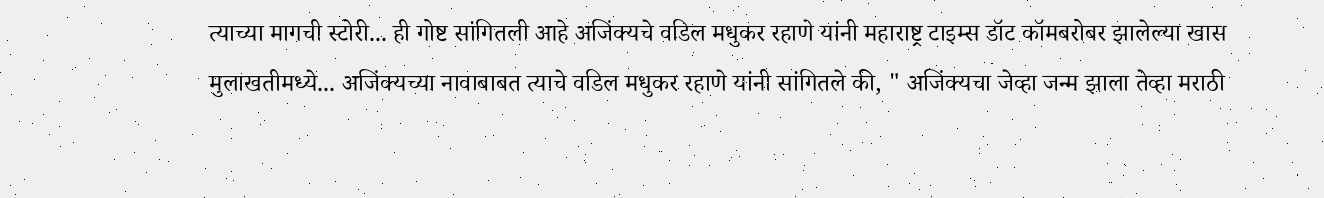त्याच्या मागची स्टोरी... ही गोष्ट सांगितली आहे अजिंक्यचे वडिल मधुकर रहाणे यांनी महाराष्ट्र टाइम्स डॉट कॉमबरोबर झालेल्या खास मुलाखतीमध्ये... अजिंक्यच्या नावाबाबत त्याचे वडिल मधुकर रहाणे यांनी सांगितले की, " अजिंक्यचा जेव्हा जन्म झाला तेव्हा मराठी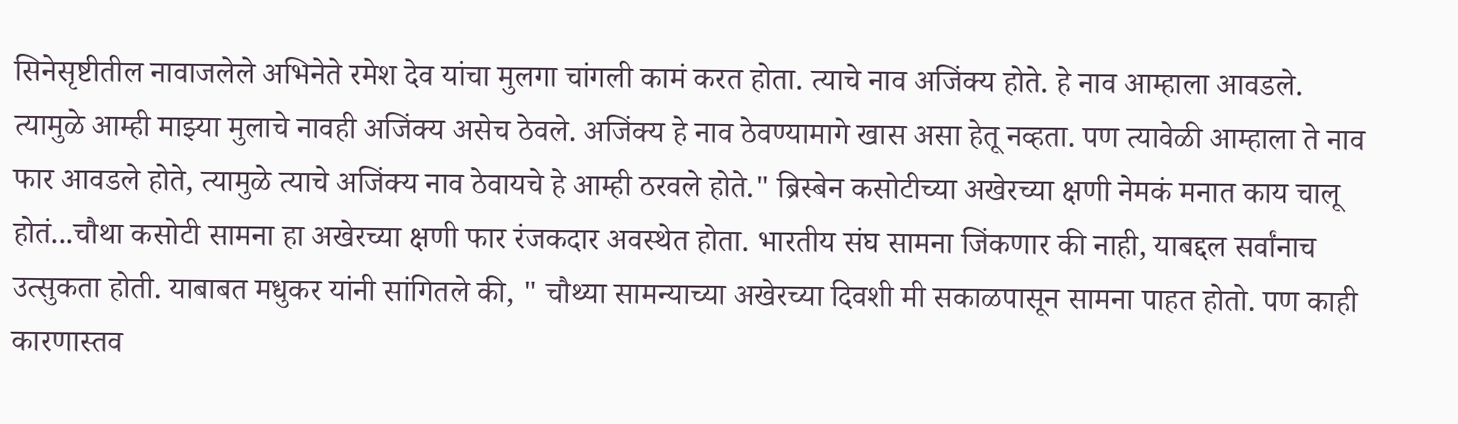सिनेसृष्टीतील नावाजलेले अभिनेते रमेश देव यांचा मुलगा चांगली कामं करत होता. त्याचे नाव अजिंक्य होते. हे नाव आम्हाला आवडले. त्यामुळे आम्ही माझ्या मुलाचे नावही अजिंक्य असेच ठेवले. अजिंक्य हे नाव ठेवण्यामागे खास असा हेतू नव्हता. पण त्यावेळी आम्हाला ते नाव फार आवडले होते, त्यामुळे त्याचे अजिंक्य नाव ठेवायचे हे आम्ही ठरवले होते." ब्रिस्बेन कसोटीच्या अखेरच्या क्षणी नेमकं मनात काय चालू होतं...चौथा कसोटी सामना हा अखेरच्या क्षणी फार रंजकदार अवस्थेत होता. भारतीय संघ सामना जिंकणार की नाही, याबद्दल सर्वांनाच उत्सुकता होती. याबाबत मधुकर यांनी सांगितले की, " चौथ्या सामन्याच्या अखेरच्या दिवशी मी सकाळपासून सामना पाहत होतो. पण काही कारणास्तव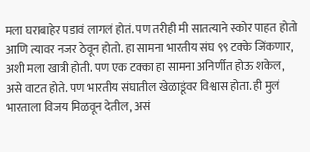मला घराबाहेर पडावं लागलं होतं. पण तरीही मी सातत्याने स्कोर पाहत होतो आणि त्यावर नजर ठेवून होतो. हा सामना भारतीय संघ ९९ टक्के जिंकणार, अशी मला खात्री होती. पण एक टक्का हा सामना अनिर्णीत होऊ शकेल, असे वाटत होते. पण भारतीय संघातील खेळाडूंवर विश्वास होता. ही मुलं भारताला विजय मिळवून देतील, असं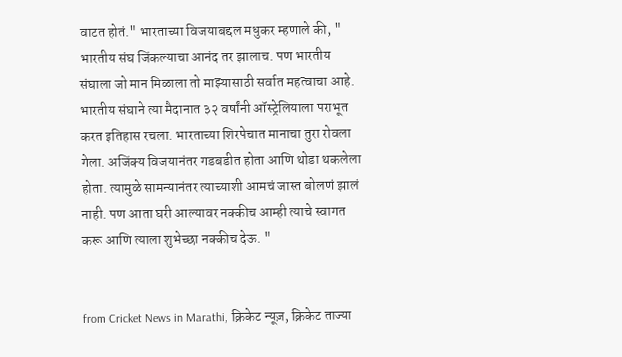वाटत होतं." भारताच्या विजयाबद्दल मधुकर म्हणाले की, " भारतीय संघ जिंकल्याचा आनंद तर झालाच. पण भारतीय संघाला जो मान मिळाला तो माझ्यासाठी सर्वात महत्वाचा आहे. भारतीय संघाने त्या मैदानात ३२ वर्षांनी ऑस्ट्रेलियाला पराभूत करत इतिहास रचला. भारताच्या शिरपेचात मानाचा तुरा रोवला गेला. अजिंक्य विजयानंतर गडबडीत होता आणि थोडा थकलेला होता. त्यामुळे सामन्यानंतर त्याच्याशी आमचं जास्त बोलणं झालं नाही. पण आता घरी आल्यावर नक्कीच आम्ही त्याचे स्वागत करू आणि त्याला शुभेच्छा नक्कीच देऊ. "


from Cricket News in Marathi, क्रिकेट न्यूज़, क्रिकेट ताज्या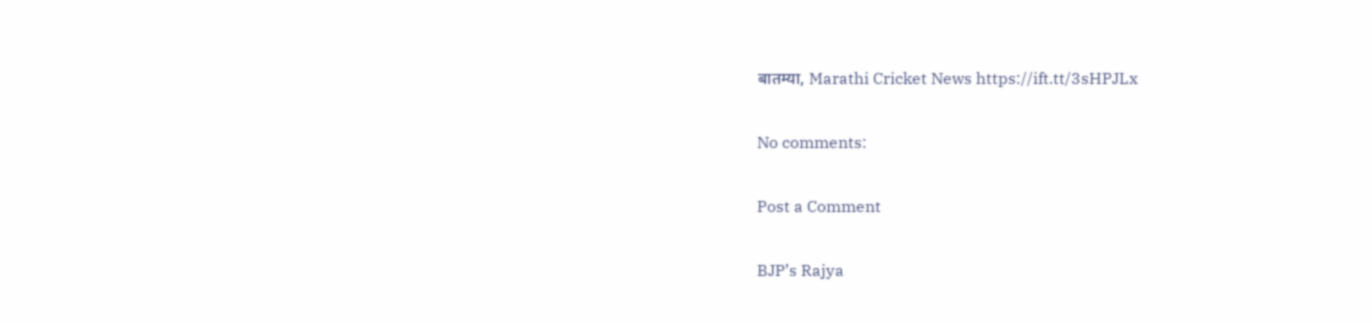बातम्या, Marathi Cricket News https://ift.tt/3sHPJLx

No comments:

Post a Comment

BJP’s Rajya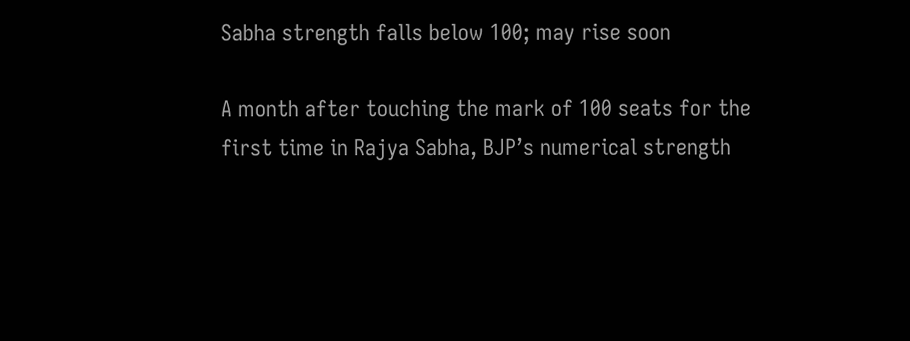Sabha strength falls below 100; may rise soon

A month after touching the mark of 100 seats for the first time in Rajya Sabha, BJP’s numerical strength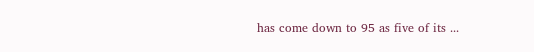has come down to 95 as five of its ...